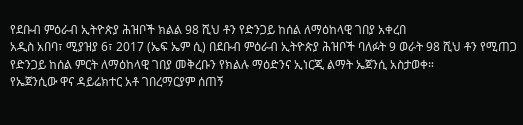የደቡብ ምዕራብ ኢትዮጵያ ሕዝቦች ክልል 98 ሺህ ቶን የድንጋይ ከሰል ለማዕከላዊ ገበያ አቀረበ
አዲስ አበባ፣ ሚያዝያ 6፣ 2017 (ኤፍ ኤም ሲ) በደቡብ ምዕራብ ኢትዮጵያ ሕዝቦች ባለፉት 9 ወራት 98 ሺህ ቶን የሚጠጋ የድንጋይ ከሰል ምርት ለማዕከላዊ ገበያ መቅረቡን የክልሉ ማዕድንና ኢነርጂ ልማት ኤጀንሲ አስታወቀ።
የኤጀንሲው ዋና ዳይሬክተር አቶ ገበረማርያም ሰጠኝ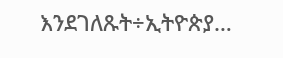እንደገለጹት÷ኢትዮጵያ…